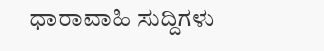ಧಾರಾವಾಹಿ ಸುದ್ದಿಗಳು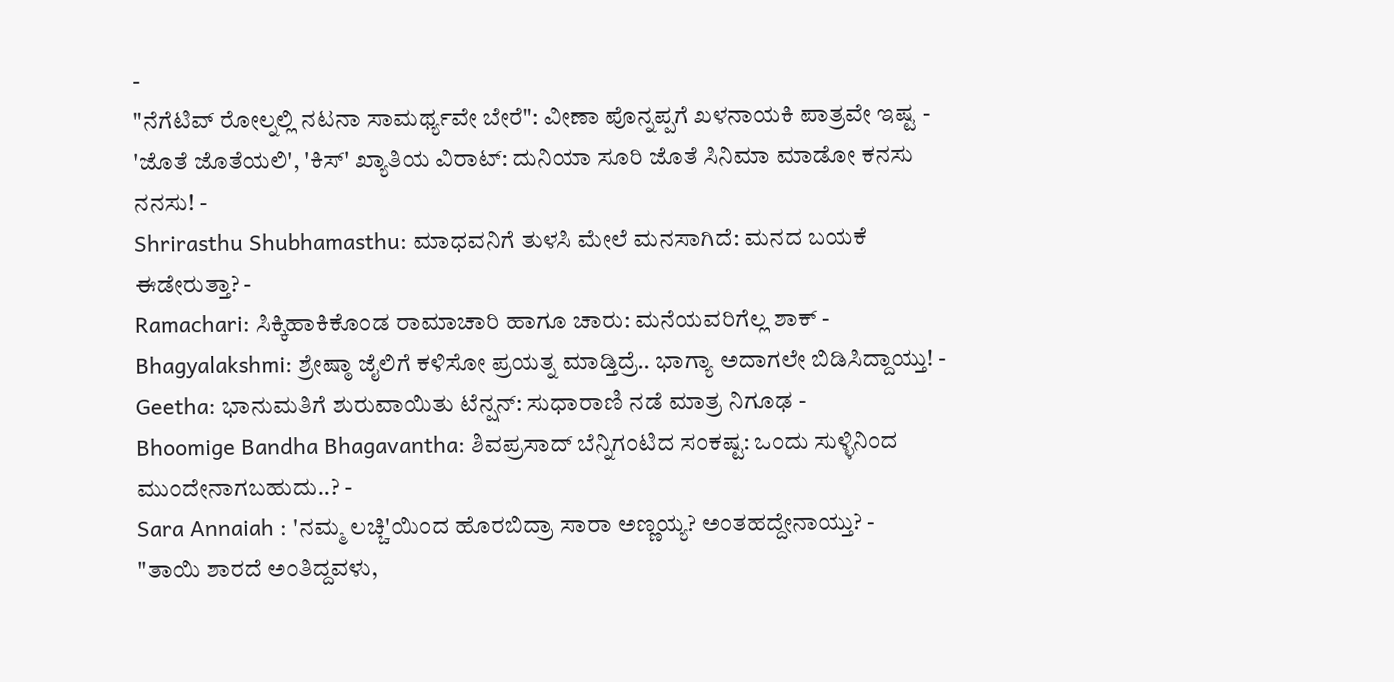-
"ನೆಗೆಟಿವ್ ರೋಲ್ನಲ್ಲಿ ನಟನಾ ಸಾಮರ್ಥ್ಯವೇ ಬೇರೆ": ವೀಣಾ ಪೊನ್ನಪ್ಪಗೆ ಖಳನಾಯಕಿ ಪಾತ್ರವೇ ಇಷ್ಟ -
'ಜೊತೆ ಜೊತೆಯಲಿ', 'ಕಿಸ್' ಖ್ಯಾತಿಯ ವಿರಾಟ್: ದುನಿಯಾ ಸೂರಿ ಜೊತೆ ಸಿನಿಮಾ ಮಾಡೋ ಕನಸು ನನಸು! -
Shrirasthu Shubhamasthu: ಮಾಧವನಿಗೆ ತುಳಸಿ ಮೇಲೆ ಮನಸಾಗಿದೆ: ಮನದ ಬಯಕೆ ಈಡೇರುತ್ತಾ? -
Ramachari: ಸಿಕ್ಕಿಹಾಕಿಕೊಂಡ ರಾಮಾಚಾರಿ ಹಾಗೂ ಚಾರು: ಮನೆಯವರಿಗೆಲ್ಲ ಶಾಕ್ -
Bhagyalakshmi: ಶ್ರೇಷ್ಠಾ ಜೈಲಿಗೆ ಕಳಿಸೋ ಪ್ರಯತ್ನ ಮಾಡ್ತಿದ್ರೆ.. ಭಾಗ್ಯಾ ಅದಾಗಲೇ ಬಿಡಿಸಿದ್ದಾಯ್ತು! -
Geetha: ಭಾನುಮತಿಗೆ ಶುರುವಾಯಿತು ಟೆನ್ಷನ್: ಸುಧಾರಾಣಿ ನಡೆ ಮಾತ್ರ ನಿಗೂಢ -
Bhoomige Bandha Bhagavantha: ಶಿವಪ್ರಸಾದ್ ಬೆನ್ನಿಗಂಟಿದ ಸಂಕಷ್ಟ: ಒಂದು ಸುಳ್ಳಿನಿಂದ ಮುಂದೇನಾಗಬಹುದು..? -
Sara Annaiah : 'ನಮ್ಮ ಲಚ್ಚಿ'ಯಿಂದ ಹೊರಬಿದ್ರಾ ಸಾರಾ ಅಣ್ಣಯ್ಯ? ಅಂತಹದ್ದೇನಾಯ್ತು? -
"ತಾಯಿ ಶಾರದೆ ಅಂತಿದ್ದವಳು,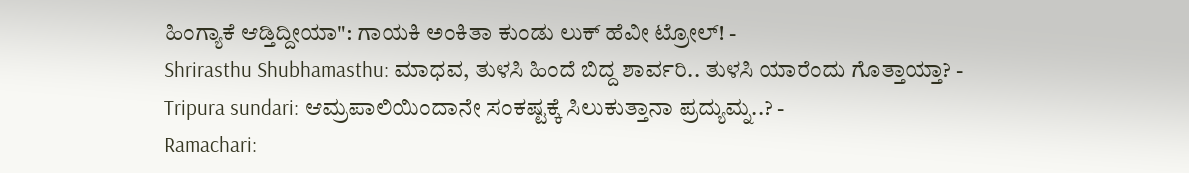ಹಿಂಗ್ಯಾಕೆ ಆಡ್ತಿದ್ದೀಯಾ": ಗಾಯಕಿ ಅಂಕಿತಾ ಕುಂಡು ಲುಕ್ ಹೆವೀ ಟ್ರೋಲ್! -
Shrirasthu Shubhamasthu: ಮಾಧವ, ತುಳಸಿ ಹಿಂದೆ ಬಿದ್ದ ಶಾರ್ವರಿ.. ತುಳಸಿ ಯಾರೆಂದು ಗೊತ್ತಾಯ್ತಾ? -
Tripura sundari: ಆಮ್ರಪಾಲಿಯಿಂದಾನೇ ಸಂಕಷ್ಟಕ್ಕೆ ಸಿಲುಕುತ್ತಾನಾ ಪ್ರದ್ಯುಮ್ನ..? -
Ramachari: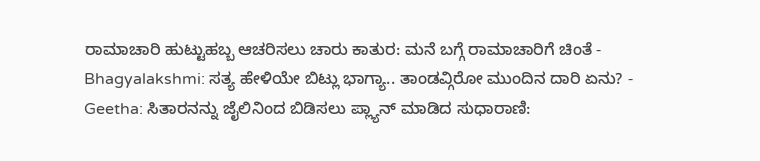ರಾಮಾಚಾರಿ ಹುಟ್ಟುಹಬ್ಬ ಆಚರಿಸಲು ಚಾರು ಕಾತುರ: ಮನೆ ಬಗ್ಗೆ ರಾಮಾಚಾರಿಗೆ ಚಿಂತೆ -
Bhagyalakshmi: ಸತ್ಯ ಹೇಳಿಯೇ ಬಿಟ್ಲು ಭಾಗ್ಯಾ.. ತಾಂಡವ್ಗಿರೋ ಮುಂದಿನ ದಾರಿ ಏನು? -
Geetha: ಸಿತಾರನನ್ನು ಜೈಲಿನಿಂದ ಬಿಡಿಸಲು ಪ್ಲ್ಯಾನ್ ಮಾಡಿದ ಸುಧಾರಾಣಿ: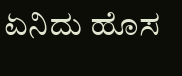ಏನಿದು ಹೊಸ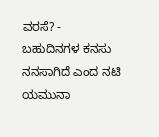ವರಸೆ? -
ಬಹುದಿನಗಳ ಕನಸು ನನಸಾಗಿದೆ ಎಂದ ನಟಿ ಯಮುನಾ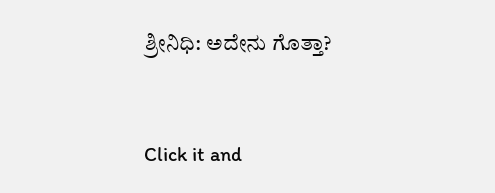ಶ್ರೀನಿಧಿ: ಅದೇನು ಗೊತ್ತಾ?


Click it and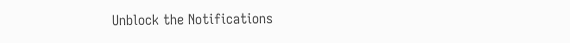Unblock the Notifications